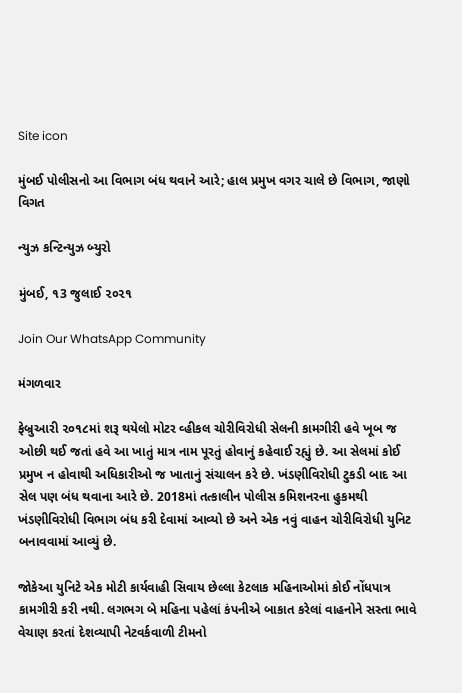Site icon

મુંબઈ પોલીસનો આ વિભાગ બંધ થવાને આરે; હાલ પ્રમુખ વગર ચાલે છે વિભાગ, જાણો વિગત

ન્યુઝ કન્ટિન્યુઝ બ્યુરો

મુંબઈ, ૧3 જુલાઈ ૨૦૨૧

Join Our WhatsApp Community

મંગળવાર

ફેબ્રુઆરી ૨૦૧૮માં શરૂ થયેલો મોટર વ્હીકલ ચોરીવિરોધી સેલની કામગીરી હવે ખૂબ જ ઓછી થઈ જતાં હવે આ ખાતું માત્ર નામ પૂરતું હોવાનું કહેવાઈ રહ્યું છે. આ સેલમાં કોઈ પ્રમુખ ન હોવાથી અધિકારીઓ જ ખાતાનું સંચાલન કરે છે. ખંડણીવિરોધી ટુકડી બાદ આ સેલ પણ બંધ થવાના આરે છે. 2018માં તત્કાલીન પોલીસ કમિશનરના હુકમથી ખંડણીવિરોધી વિભાગ બંધ કરી દેવામાં આવ્યો છે અને એક નવું વાહન ચોરીવિરોધી યુનિટ બનાવવામાં આવ્યું છે.

જોકેઆ યુનિટે એક મોટી કાર્યવાહી સિવાય છેલ્લા કેટલાક મહિનાઓમાં કોઈ નોંધપાત્ર કામગીરી કરી નથી. લગભગ બે મહિના પહેલાં કંપનીએ બાકાત કરેલાં વાહનોને સસ્તા ભાવે વેચાણ કરતાં દેશવ્યાપી નેટવર્કવાળી ટીમનો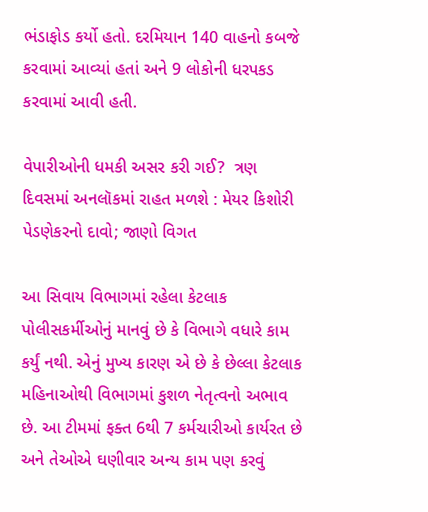ભંડાફોડ કર્યો હતો. દરમિયાન 140 વાહનો કબજે કરવામાં આવ્યાં હતાં અને 9 લોકોની ધરપકડ કરવામાં આવી હતી.

વેપારીઓની ધમકી અસર કરી ગઈ?  ત્રણ દિવસમાં અનલૉકમાં રાહત મળશે : મેયર કિશોરી પેડણેકરનો દાવો; જાણો વિગત

આ સિવાય વિભાગમાં રહેલા કેટલાક પોલીસકર્મીઓનું માનવું છે કે વિભાગે વધારે કામ કર્યું નથી. એનું મુખ્ય કારણ એ છે કે છેલ્લા કેટલાક મહિનાઓથી વિભાગમાં કુશળ નેતૃત્વનો અભાવ છે. આ ટીમમાં ફક્ત 6થી 7 કર્મચારીઓ કાર્યરત છે અને તેઓએ ઘણીવાર અન્ય કામ પણ કરવું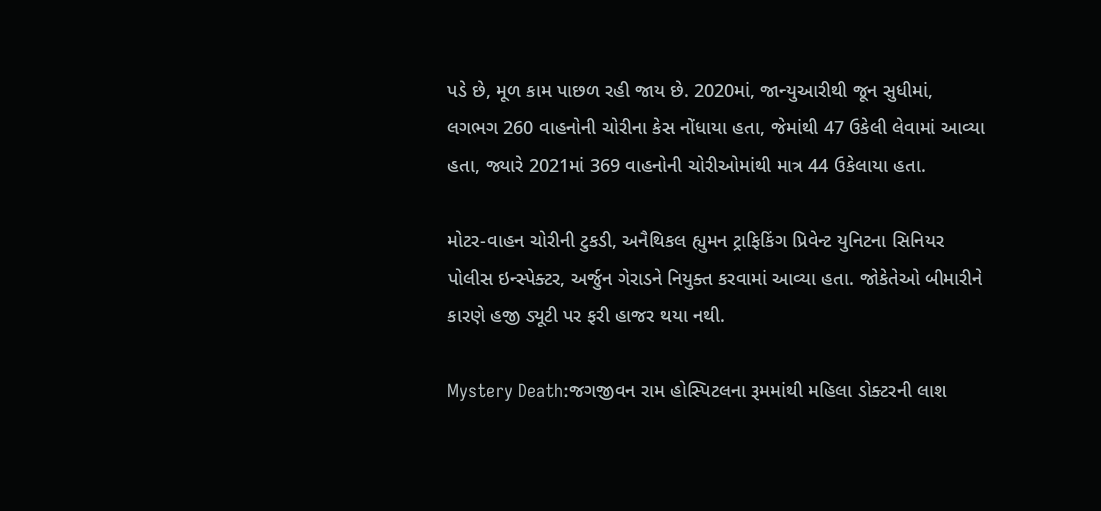પડે છે, મૂળ કામ પાછળ રહી જાય છે. 2020માં, જાન્યુઆરીથી જૂન સુધીમાં, લગભગ 260 વાહનોની ચોરીના કેસ નોંધાયા હતા, જેમાંથી 47 ઉકેલી લેવામાં આવ્યા હતા, જ્યારે 2021માં 369 વાહનોની ચોરીઓમાંથી માત્ર 44 ઉકેલાયા હતા.

મોટર-વાહન ચોરીની ટુકડી, અનૈથિકલ હ્યુમન ટ્રાફિકિંગ પ્રિવેન્ટ યુનિટના સિનિયર પોલીસ ઇન્સ્પેક્ટર, અર્જુન ગેરાડને નિયુક્ત કરવામાં આવ્યા હતા. જોકેતેઓ બીમારીને કારણે હજી ડ્યૂટી પર ફરી હાજર થયા નથી.

Mystery Death:જગજીવન રામ હોસ્પિટલના રૂમમાંથી મહિલા ડોક્ટરની લાશ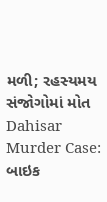મળી; રહસ્યમય સંજોગોમાં મોત
Dahisar Murder Case: બાઇક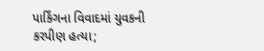પાર્કિંગના વિવાદમાં યુવકની કરપીણ હત્યા;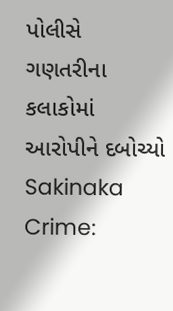પોલીસે ગણતરીના કલાકોમાં આરોપીને દબોચ્યો
Sakinaka Crime: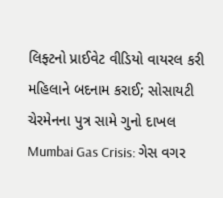લિફ્ટનો પ્રાઈવેટ વીડિયો વાયરલ કરી મહિલાને બદનામ કરાઈ; સોસાયટી ચેરમેનના પુત્ર સામે ગુનો દાખલ
Mumbai Gas Crisis: ગેસ વગર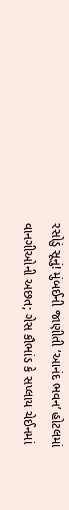રસોડું સૂનું! મુંબઈની જાણીતી ‘આનંદ ભવન’ હોટલમાં વાનગીઓની અછત; ગેસ કૌભાંડ કે સપ્લાય ચેઈનમાં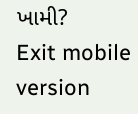ખામી?
Exit mobile version